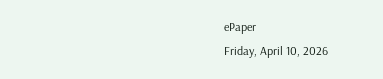ePaper
Friday, April 10, 2026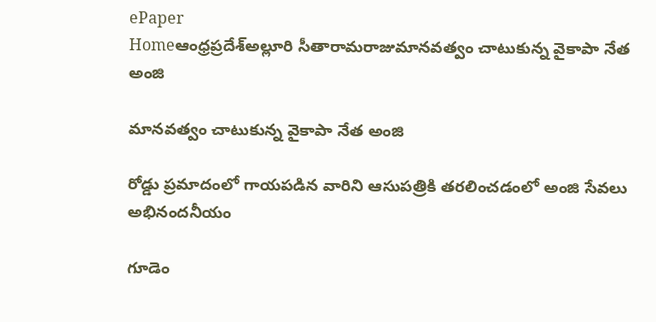ePaper
Homeఆంధ్రప్రదేశ్అల్లూరి సీతారామరాజుమానవత్వం చాటుకున్న వైకాపా నేత అంజి

మానవత్వం చాటుకున్న వైకాపా నేత అంజి

రోడ్డు ప్రమాదంలో గాయపడిన వారిని ఆసుపత్రికి తరలించడంలో అంజి సేవలు అభినందనీయం

గూడెం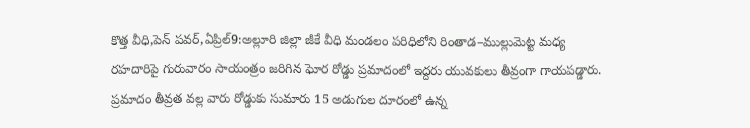కొత్త వీధి,పెన్ పవర్,ఏప్రిల్9:అల్లూరి జిల్లా జీకే వీధి మండలం పరిధిలోని రింతాడ–ముల్లుమెట్ట మధ్య రహదారిపై గురువారం సాయంత్రం జరిగిన ఘోర రోడ్డు ప్రమాదంలో ఇద్దరు యువకులు తీవ్రంగా గాయపడ్డారు. ప్రమాదం తీవ్రత వల్ల వారు రోడ్డుకు సుమారు 15 అడుగుల దూరంలో ఉన్న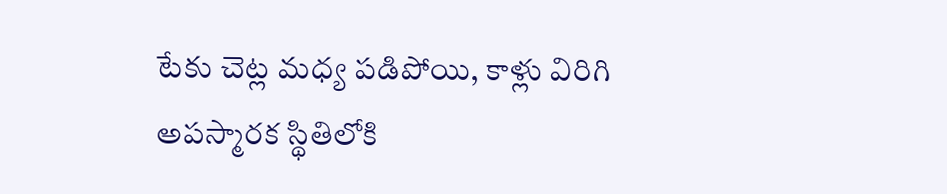టేకు చెట్ల మధ్య పడిపోయి, కాళ్లు విరిగి అపస్మారక స్థితిలోకి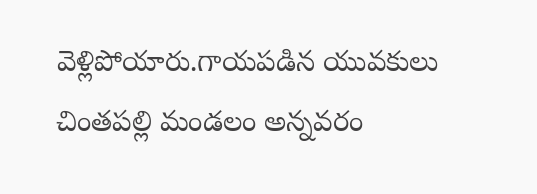వెళ్లిపోయారు.గాయపడిన యువకులు చింతపల్లి మండలం అన్నవరం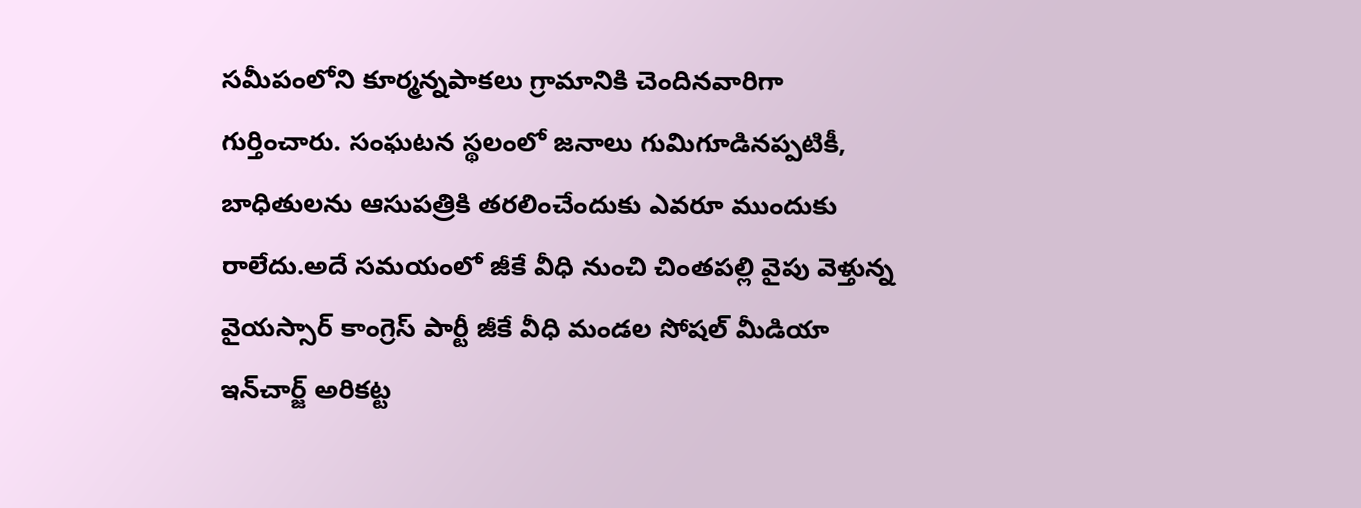సమీపంలోని కూర్మన్నపాకలు గ్రామానికి చెందినవారిగా గుర్తించారు. సంఘటన స్థలంలో జనాలు గుమిగూడినప్పటికీ, బాధితులను ఆసుపత్రికి తరలించేందుకు ఎవరూ ముందుకు రాలేదు.అదే సమయంలో జీకే వీధి నుంచి చింతపల్లి వైపు వెళ్తున్న వైయస్సార్ కాంగ్రెస్ పార్టీ జీకే వీధి మండల సోషల్ మీడియా ఇన్‌చార్జ్ అరికట్ట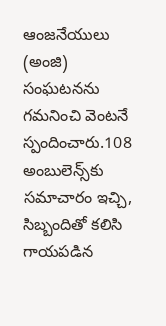ఆంజనేయులు (అంజి) సంఘటనను గమనించి వెంటనే స్పందించారు.108 అంబులెన్స్‌కు సమాచారం ఇచ్చి, సిబ్బందితో కలిసి గాయపడిన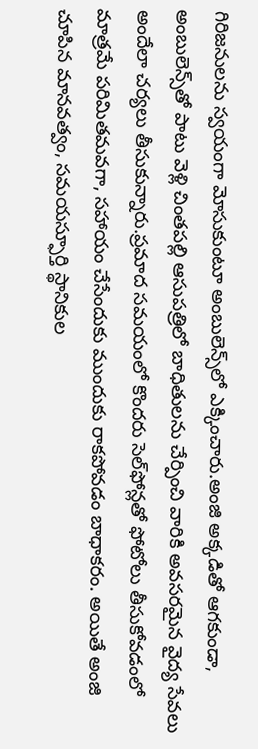గిరిజనులను స్వయంగా మోసుకుంటూ అంబులెన్స్‌లో ఎక్కించారు.అంజి అక్కడితో ఆగకుండా, అంబులెన్స్‌తో పాటు వెళ్లి చింతపల్లి ఆసుపత్రిలో బాధితులను చేర్పించి వారికి అవసరమైన వైద్య సేవలు అందేలా చర్యలు తీసుకున్నారు.ప్రమాద సమయంలో కొందరు సెల్‌ఫోన్లతో ఫోటోలు తీసుకోవడంలో మాత్రమే పరిమితమవగా, సహాయం చేసేందుకు ముందుకు రాకపోవడం బాధాకరం. అయితే అంజి చూపిన మానవత్వం, సమయస్ఫూర్తి స్థానికుల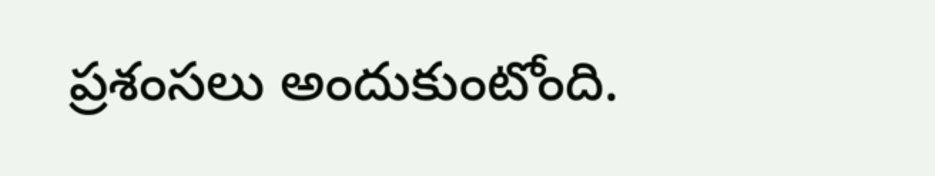ప్రశంసలు అందుకుంటోంది.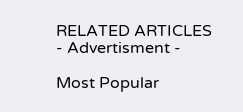RELATED ARTICLES
- Advertisment -

Most Popular